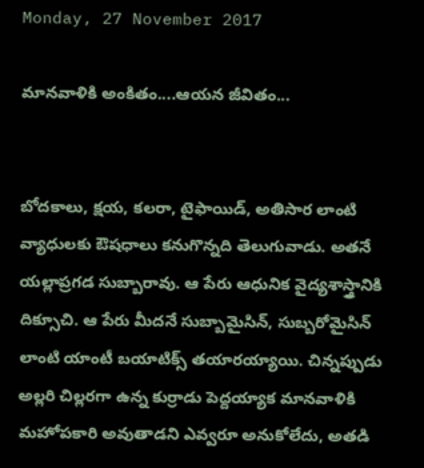Monday, 27 November 2017

మానవాళికి అంకితం....ఆయన జీవితం...


బోదకాలు, క్షయ, కలరా, టైఫాయిడ్‌, అతిసార లాంటి వ్యాధులకు ఔషధాలు కనుగొన్నది తెలుగువాడు. అతనే యల్లాప్రగడ సుబ్బారావు. ఆ పేరు ఆధునిక వైద్యశాస్త్రానికి దిక్సూచి. ఆ పేరు మీదనే సుబ్బామైసిన్‌, సుబ్బరోమైసిన్‌ లాంటి యాంటీ బయాటిక్స్‌ తయారయ్యాయి. చిన్నప్పుడు అల్లరి చిల్లరగా ఉన్న కుర్రాడు పెద్దయ్యాక మానవాళికి మహోపకారి అవుతాడని ఎవ్వరూ అనుకోలేదు, అతడి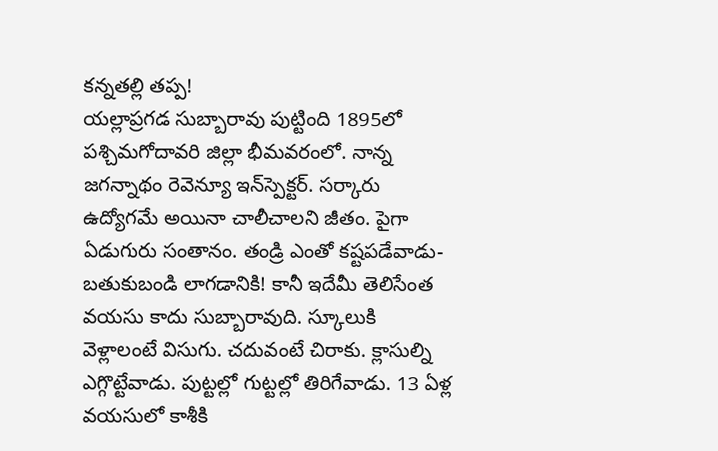కన్నతల్లి తప్ప!
యల్లాప్రగడ సుబ్బారావు పుట్టింది 1895లో పశ్చిమగోదావరి జిల్లా భీమవరంలో. నాన్న జగన్నాథం రెవెన్యూ ఇన్‌స్పెక్టర్‌. సర్కారు ఉద్యోగమే అయినా చాలీచాలని జీతం. పైగా ఏడుగురు సంతానం. తండ్రి ఎంతో కష్టపడేవాడు- బతుకుబండి లాగడానికి! కానీ ఇదేమీ తెలిసేంత వయసు కాదు సుబ్బారావుది. స్కూలుకి వెళ్లాలంటే విసుగు. చదువంటే చిరాకు. క్లాసుల్ని ఎగ్గొట్టేవాడు. పుట్టల్లో గుట్టల్లో తిరిగేవాడు. 13 ఏళ్ల వయసులో కాశీకి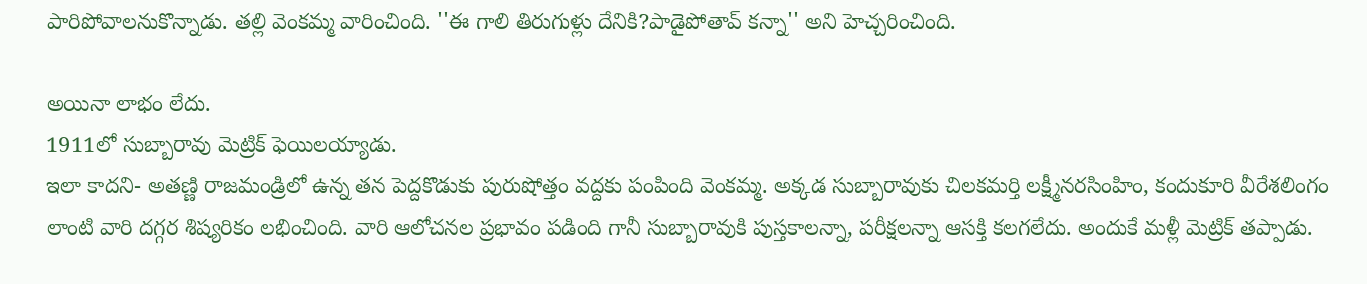పారిపోవాలనుకొన్నాడు. తల్లి వెంకమ్మ వారించింది. ''ఈ గాలి తిరుగుళ్లు దేనికి?పాడైపోతావ్‌ కన్నా'' అని హెచ్చరించింది.

అయినా లాభం లేదు.
1911లో సుబ్బారావు మెట్రిక్‌ ఫెయిలయ్యాడు.
ఇలా కాదని- అతణ్ణి రాజమండ్రిలో ఉన్న తన పెద్దకొడుకు పురుషోత్తం వద్దకు పంపింది వెంకమ్మ. అక్కడ సుబ్బారావుకు చిలకమర్తి లక్ష్మీనరసింహిం, కందుకూరి వీరేశలింగం లాంటి వారి దగ్గర శిష్యరికం లభించింది. వారి ఆలోచనల ప్రభావం పడింది గానీ సుబ్బారావుకి పుస్తకాలన్నా, పరీక్షలన్నా ఆసక్తి కలగలేదు. అందుకే మళ్లీ మెట్రిక్‌ తప్పాడు.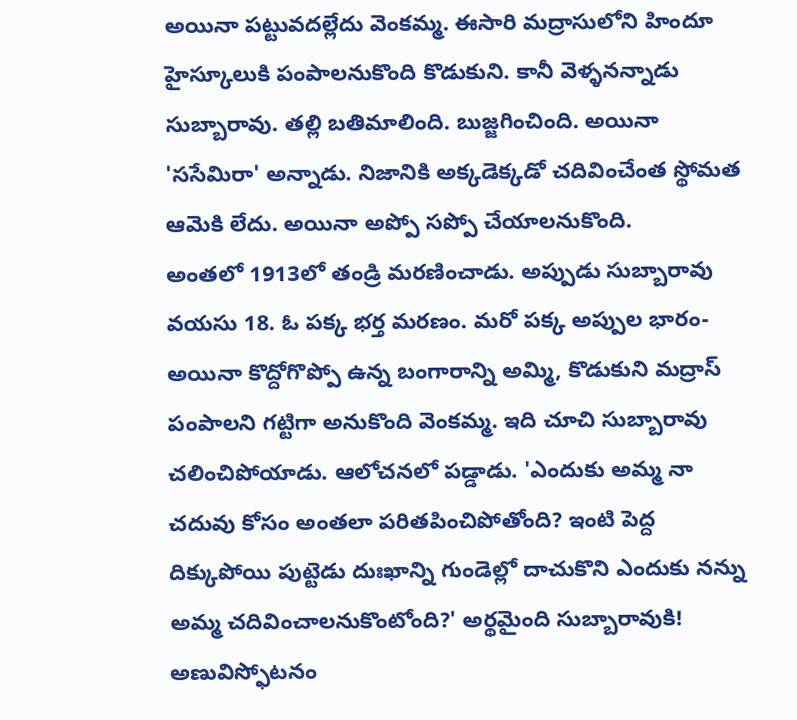అయినా పట్టువదల్లేదు వెంకమ్మ. ఈసారి మద్రాసులోని హిందూ హైస్కూలుకి పంపాలనుకొంది కొడుకుని. కానీ వెళ్ళనన్నాడు సుబ్బారావు. తల్లి బతిమాలింది. బుజ్జగించింది. అయినా 'ససేమిరా' అన్నాడు. నిజానికి అక్కడెక్కడో చదివించేంత స్థోమత ఆమెకి లేదు. అయినా అప్పో సప్పో చేయాలనుకొంది.
అంతలో 1913లో తండ్రి మరణించాడు. అప్పుడు సుబ్బారావు వయసు 18. ఓ పక్క భర్త మరణం. మరో పక్క అప్పుల భారం-అయినా కొద్దోగొప్పో ఉన్న బంగారాన్ని అమ్మి, కొడుకుని మద్రాస్‌ పంపాలని గట్టిగా అనుకొంది వెంకమ్మ. ఇది చూచి సుబ్బారావు చలించిపోయాడు. ఆలోచనలో పడ్డాడు. 'ఎందుకు అమ్మ నా చదువు కోసం అంతలా పరితపించిపోతోంది? ఇంటి పెద్ద దిక్కుపోయి పుట్టెడు దుఃఖాన్ని గుండెల్లో దాచుకొని ఎందుకు నన్ను అమ్మ చదివించాలనుకొంటోంది?' అర్థమైంది సుబ్బారావుకి! అణువిస్ఫోటనం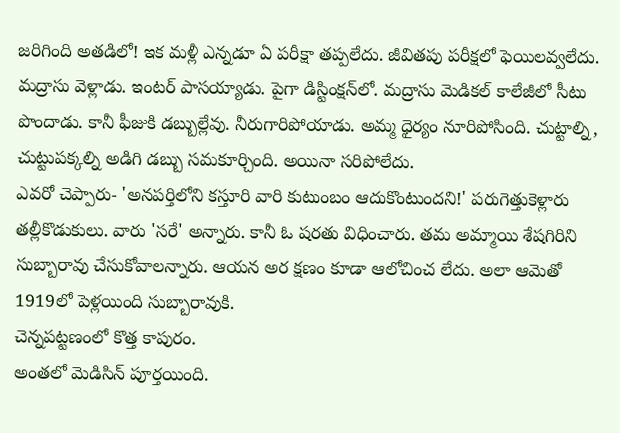జరిగింది అతడిలో! ఇక మళ్లీ ఎన్నడూ ఏ పరీక్షా తప్పలేదు. జీవితపు పరీక్షలో ఫెయిలవ్వలేదు.
మద్రాసు వెళ్లాడు. ఇంటర్‌ పాసయ్యాడు. పైగా డిస్టింక్షన్‌లో. మద్రాసు మెడికల్‌ కాలేజీలో సీటు పొందాడు. కానీ ఫీజుకి డబ్బుల్లేవు. నీరుగారిపోయాడు. అమ్మ ధైర్యం నూరిపోసింది. చుట్టాల్ని, చుట్టుపక్కల్ని అడిగి డబ్బు సమకూర్చింది. అయినా సరిపోలేదు.
ఎవరో చెప్పారు- 'అనపర్తిలోని కస్తూరి వారి కుటుంబం ఆదుకొంటుందని!' పరుగెత్తుకెళ్లారు తల్లీకొడుకులు. వారు 'సరే' అన్నారు. కానీ ఓ షరతు విధించారు. తమ అమ్మాయి శేషగిరిని సుబ్బారావు చేసుకోవాలన్నారు. ఆయన అర క్షణం కూడా ఆలోచించ లేదు. అలా ఆమెతో 1919లో పెళ్లయింది సుబ్బారావుకి.
చెన్నపట్టణంలో కొత్త కాపురం.
అంతలో మెడిసిన్‌ పూర్తయింది.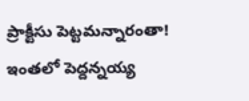ప్రాక్టీసు పెట్టమన్నారంతా!
ఇంతలో పెద్దన్నయ్య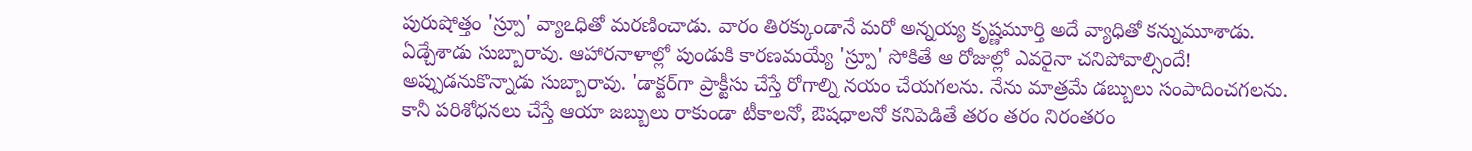పురుషోత్తం 'స్ర్పూ' వ్యాఽధితో మరణించాడు. వారం తిరక్కుండానే మరో అన్నయ్య కృష్ణమూర్తి అదే వ్యాధితో కన్నుమూశాడు. ఏడ్చేశాడు సుబ్బారావు. ఆహారనాళాల్లో పుండుకి కారణమయ్యే 'స్ర్పూ' సోకితే ఆ రోజుల్లో ఎవరైనా చనిపోవాల్సిందే!
అప్పుడనుకొన్నాడు సుబ్బారావు. 'డాక్టర్‌గా ప్రాక్టీసు చేస్తే రోగాల్ని నయం చేయగలను. నేను మాత్రమే డబ్బులు సంపాదించగలను. కానీ పరిశోధనలు చేస్తే ఆయా జబ్బులు రాకుండా టీకాలనో, ఔషధాలనో కనిపెడితే తరం తరం నిరంతరం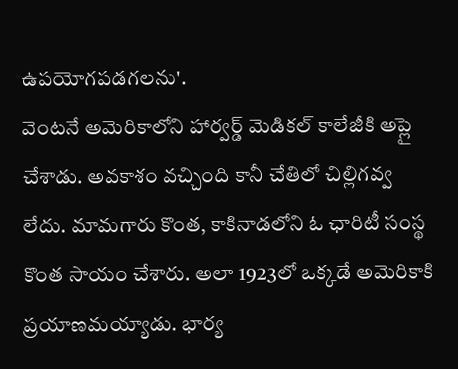ఉపయోగపడగలను'.
వెంటనే అమెరికాలోని హార్వర్డ్‌ మెడికల్‌ కాలేజీకి అప్లై చేశాడు. అవకాశం వచ్చింది కానీ చేతిలో చిల్లిగవ్వ లేదు. మామగారు కొంత, కాకినాడలోని ఓ ఛారిటీ సంస్థ కొంత సాయం చేశారు. అలా 1923లో ఒక్కడే అమెరికాకి ప్రయాణమయ్యాడు. భార్య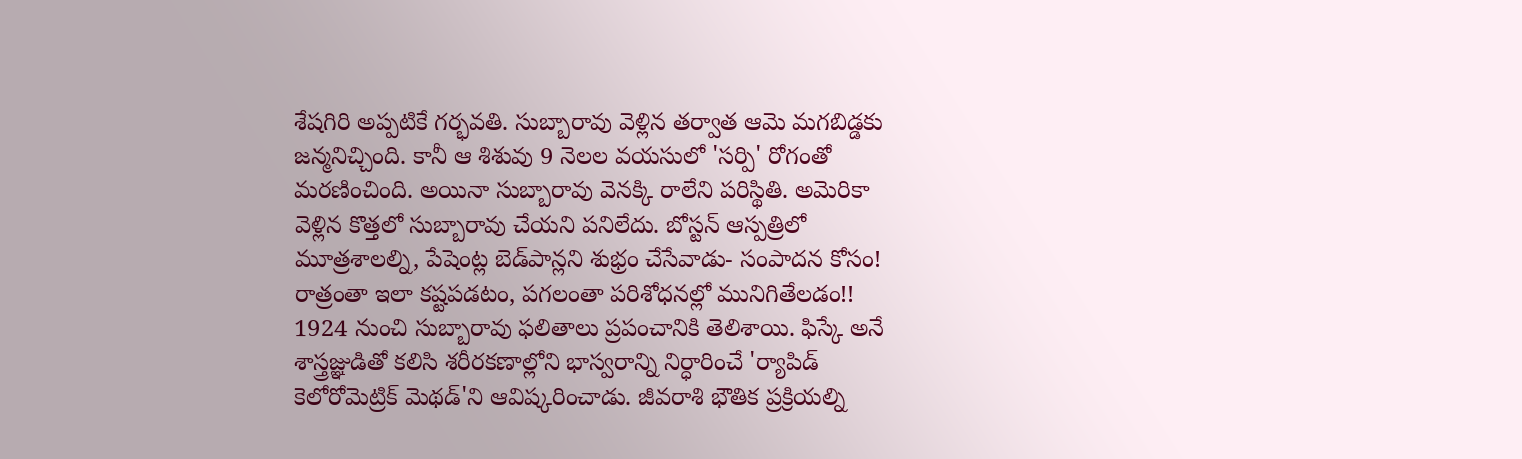శేషగిరి అప్పటికే గర్భవతి. సుబ్బారావు వెళ్లిన తర్వాత ఆమె మగబిడ్డకు జన్మనిచ్చింది. కానీ ఆ శిశువు 9 నెలల వయసులో 'సర్పి' రోగంతో మరణించింది. అయినా సుబ్బారావు వెనక్కి రాలేని పరిస్థితి. అమెరికా వెళ్లిన కొత్తలో సుబ్బారావు చేయని పనిలేదు. బోస్టన్‌ ఆస్పత్రిలో మూత్రశాలల్ని, పేషెంట్ల బెడ్‌పాన్లని శుభ్రం చేసేవాడు- సంపాదన కోసం! రాత్రంతా ఇలా కష్టపడటం, పగలంతా పరిశోధనల్లో మునిగితేలడం!!
1924 నుంచి సుబ్బారావు ఫలితాలు ప్రపంచానికి తెలిశాయి. ఫిస్కే అనే శాస్త్రజ్ఞుడితో కలిసి శరీరకణాల్లోని భాస్వరాన్ని నిర్ధారించే 'ర్యాపిడ్‌ కెలోరోమెట్రిక్‌ మెథడ్‌'ని ఆవిష్కరించాడు. జీవరాశి భౌతిక ప్రక్రియల్ని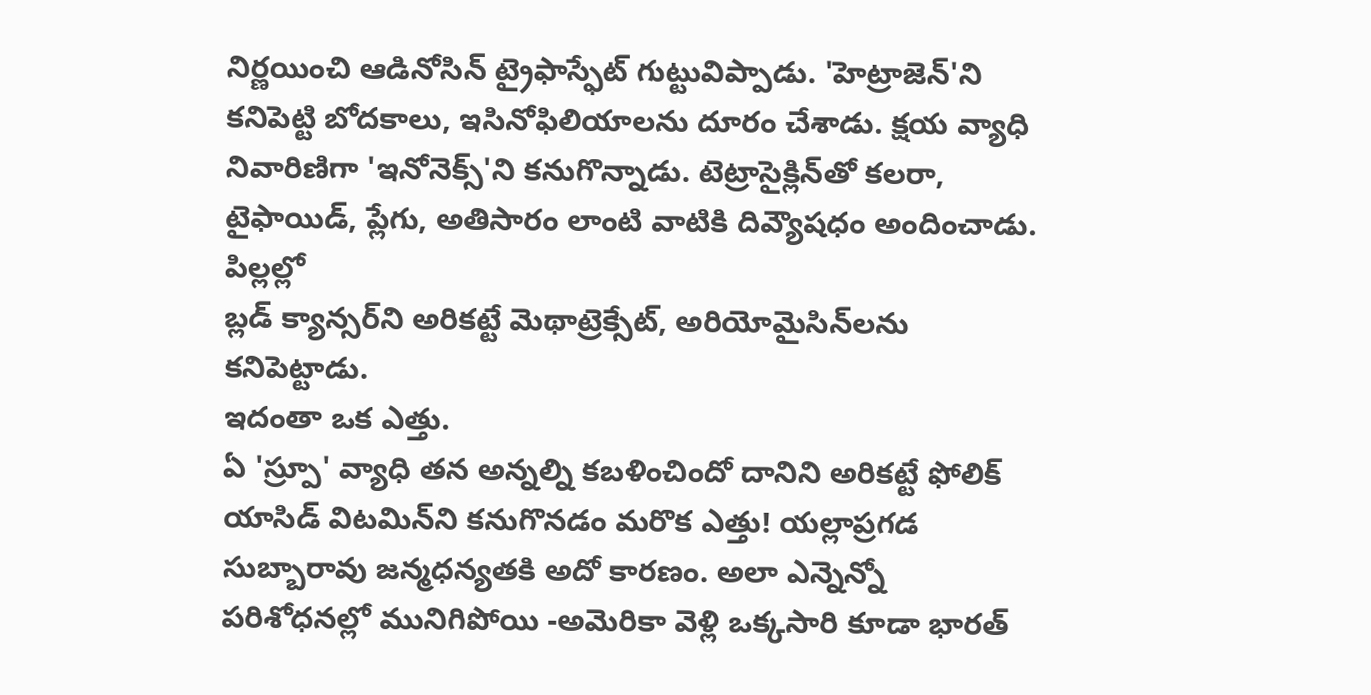నిర్ణయించి ఆడినోసిన్‌ ట్రైఫాస్ఫేట్‌ గుట్టువిప్పాడు. 'హెట్రాజెన్‌'ని కనిపెట్టి బోదకాలు, ఇసినోఫిలియాలను దూరం చేశాడు. క్షయ వ్యాధి నివారిణిగా 'ఇనోనెక్స్‌'ని కనుగొన్నాడు. టెట్రాసైక్లిన్‌తో కలరా, టైఫాయిడ్‌, ప్లేగు, అతిసారం లాంటి వాటికి దివ్యౌషధం అందించాడు. పిల్లల్లో
బ్లడ్‌ క్యాన్సర్‌ని అరికట్టే మెథాట్రెక్సేట్‌, అరియోమైసిన్‌లను కనిపెట్టాడు.
ఇదంతా ఒక ఎత్తు.
ఏ 'స్ర్పూ' వ్యాధి తన అన్నల్ని కబళించిందో దానిని అరికట్టే ఫోలిక్‌ యాసిడ్‌ విటమిన్‌ని కనుగొనడం మరొక ఎత్తు! యల్లాప్రగడ సుబ్బారావు జన్మధన్యతకి అదో కారణం. అలా ఎన్నెన్నో పరిశోధనల్లో మునిగిపోయి -అమెరికా వెళ్లి ఒక్కసారి కూడా భారత్‌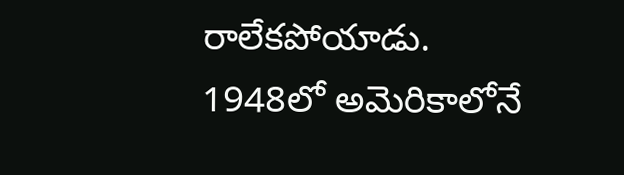రాలేకపోయాడు. 1948లో అమెరికాలోనే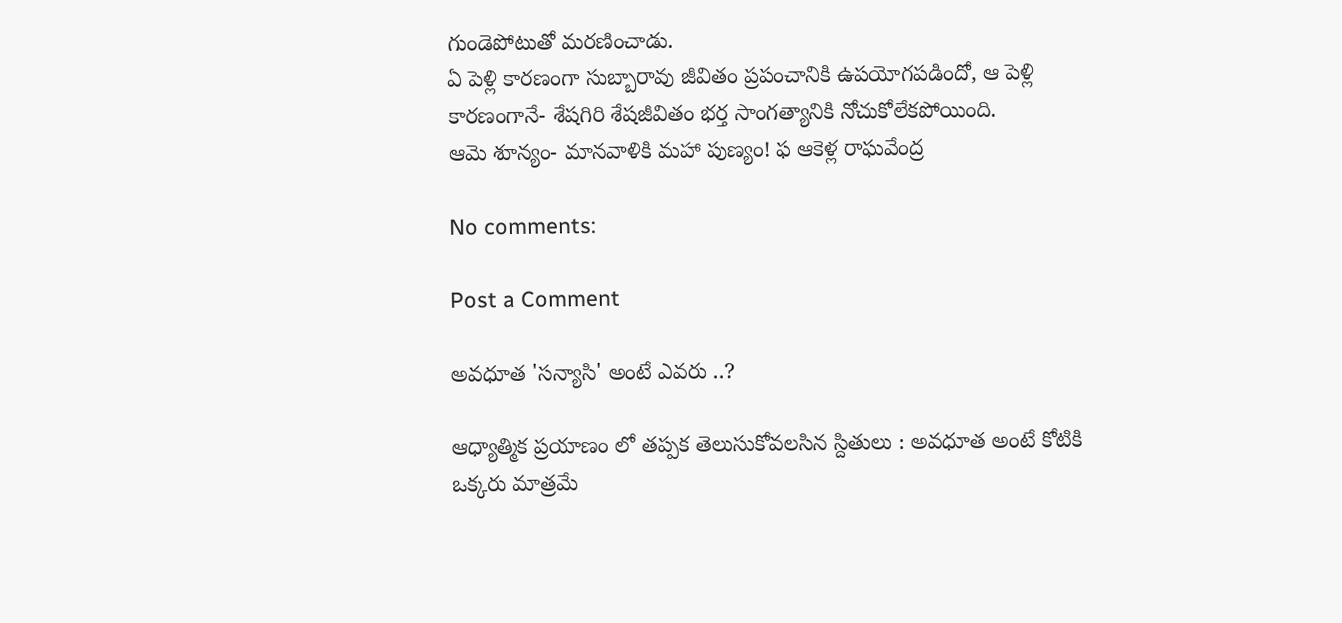గుండెపోటుతో మరణించాడు.
ఏ పెళ్లి కారణంగా సుబ్బారావు జీవితం ప్రపంచానికి ఉపయోగపడిందో, ఆ పెళ్లి కారణంగానే- శేషగిరి శేషజీవితం భర్త సాంగత్యానికి నోచుకోలేకపోయింది.
ఆమె శూన్యం- మానవాళికి మహా పుణ్యం! ఫ ఆకెళ్ల రాఘవేంద్ర

No comments:

Post a Comment

అవధూత 'సన్యాసి' అంటే ఎవరు ..?

ఆధ్యాత్మిక ప్రయాణం లో తప్పక తెలుసుకోవలసిన స్దితులు : అవధూత అంటే కోటికి ఒక్కరు మాత్రమే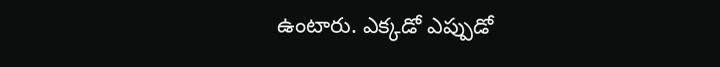ఉంటారు. ఎక్కడో ఎప్పుడో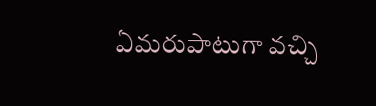ఏమరుపాటుగా వచ్చి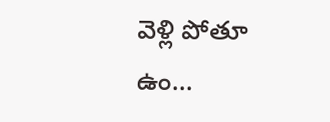వెళ్లి పోతూ ఉం...